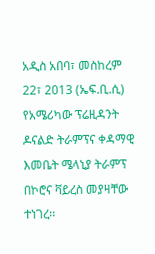አዲስ አበባ፣ መስከረም 22፣ 2013 (ኤፍ.ቢ.ሲ) የአሜሪካው ፕሬዚዳንት ዶናልድ ትራምፕና ቀዳማዊ እመቤት ሜላኒያ ትራምፕ በኮሮና ቫይረስ መያዛቸው ተነገረ፡፡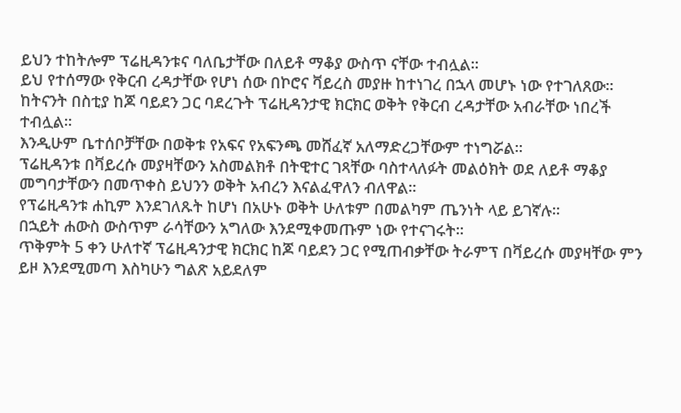ይህን ተከትሎም ፕሬዚዳንቱና ባለቤታቸው በለይቶ ማቆያ ውስጥ ናቸው ተብሏል፡፡
ይህ የተሰማው የቅርብ ረዳታቸው የሆነ ሰው በኮሮና ቫይረስ መያዙ ከተነገረ በኋላ መሆኑ ነው የተገለጸው፡፡
ከትናንት በስቲያ ከጆ ባይደን ጋር ባደረጉት ፕሬዚዳንታዊ ክርክር ወቅት የቅርብ ረዳታቸው አብራቸው ነበረች ተብሏል፡፡
እንዲሁም ቤተሰቦቻቸው በወቅቱ የአፍና የአፍንጫ መሸፈኛ አለማድረጋቸውም ተነግሯል፡፡
ፕሬዚዳንቱ በቫይረሱ መያዛቸውን አስመልክቶ በትዊተር ገጻቸው ባስተላለፉት መልዕክት ወደ ለይቶ ማቆያ መግባታቸውን በመጥቀስ ይህንን ወቅት አብረን እናልፈዋለን ብለዋል፡፡
የፕሬዚዳንቱ ሐኪም እንደገለጹት ከሆነ በአሁኑ ወቅት ሁለቱም በመልካም ጤንነት ላይ ይገኛሉ፡፡
በኋይት ሐውስ ውስጥም ራሳቸውን አግለው እንደሚቀመጡም ነው የተናገሩት፡፡
ጥቅምት 5 ቀን ሁለተኛ ፕሬዚዳንታዊ ክርክር ከጆ ባይደን ጋር የሚጠብቃቸው ትራምፕ በቫይረሱ መያዛቸው ምን ይዞ እንደሚመጣ እስካሁን ግልጽ አይደለም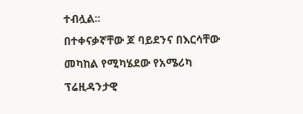ተብሏል፡፡
በተቀናቃኛቸው ጆ ባይደንና በእርሳቸው መካከል የሚካሄደው የአሜሪካ ፕሬዚዳንታዊ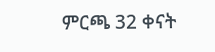ምርጫ 32 ቀናት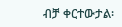ብቻ ቀርተውታል፡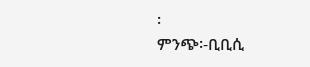፡
ምንጭ፡-ቢቢሲ